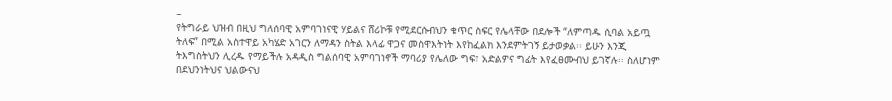–
የትግራይ ህዝብ በዚህ ግለሰባዊ አምባገነናዊ ሃይልና ሸሪኮቹ የሚደርሱብህን ቁጥር ስፍር የሌላቸው በደሎች “ለምጣዱ ሲባል አይጧ ትለፍ” በሚል አስተዋይ አካሄድ አገርን ለማዳን ስትል እላፊ ዋጋና መስዋእትነት እየከፈልክ እንደምትገኝ ይታወቃል፡፡ ይሁን እንጂ ትእግስትህን ሊረዱ የማይችሉ አዳዲስ ግልሰባዊ አምባገነኖች ማባሪያ የሌለው ግፍ፣ አድልዎና ግፊት እየፈፀሙብህ ይገኛሉ፡፡ ስለሆነም በደህንነትህና ህልውናህ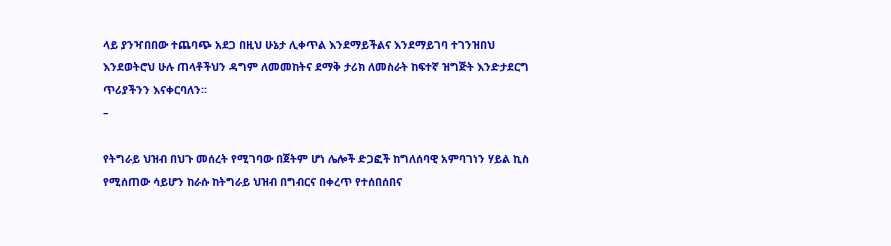ላይ ያንዣበበው ተጨባጭ አደጋ በዚህ ሁኔታ ሊቀጥል እንደማይችልና እንደማይገባ ተገንዝበህ እንደወትሮህ ሁሉ ጠላቶችህን ዳግም ለመመከትና ደማቅ ታሪክ ለመስራት ከፍተኛ ዝግጅት እንድታደርግ ጥሪያችንን እናቀርባለን፡፡
–

የትግራይ ህዝብ በህጉ መሰረት የሚገባው በጀትም ሆነ ሌሎች ድጋፎች ከግለሰባዊ አምባገነን ሃይል ኪስ የሚሰጠው ሳይሆን ከራሱ ከትግራይ ህዝብ በግብርና በቀረጥ የተሰበሰበና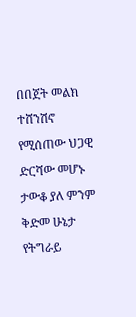በበጀት መልክ ተሸንሽኖ የሚሰጠው ህጋዊ ድርሻው መሆኑ ታውቆ ያለ ምንም ቅድመ ሁኔታ የትግራይ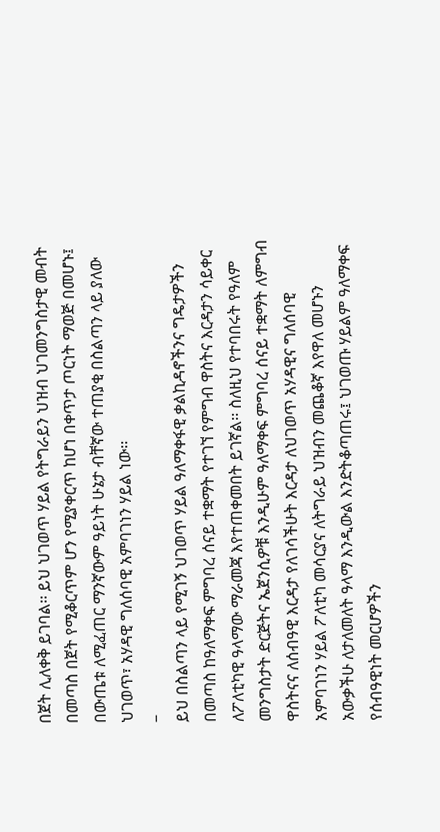በጀት ሊለቀቅ ይገባል፡፡ ይህ ህገወጥ ሃይል የትግራይን ህዝብ ህገመንግስታዊ መብት በመጣስ በጀት የሚቆርጥም ሆን የሚያቀርጥ ከሆነ በቀጥታ ጦርነት ማወጅ በመሆኑ፤ በውጤቱ ለሚፈጠር ማንኛውም ዓይነት ሁኔታ ብቸኛው ተጠያቂ በስልጣን ላይ ያለው ህገወጥ፣ አሃዳዊ ግለሰባዊ አምባገነን ሃይል ነው፡፡
–
ይህ በስልጣን ላይ የሚገኝ ህገወጥ ሃይል ዓለማቀፋዊ ቃልኪዳኖችንና ግዴታዎችን በመጣስ ከዓለማቀፍ ምግባረ ሰናይ ተቋማት የተገኘ የምግብ ዋስትና እርዳታን ሳይቀር ለፖለቲካዊ ዓላማው ማራመጃ እየተጠቀመበት ይገኛል፡፡ ስለዚህ የተባበሩት የዓለም መንግስታት ድርጅትና ኤጀንሲዎቹ እንዲሁም ዓለማቀፍ ምግባረ ሰናይ ተቋማት ለምግብ ዋስትናና ለሰብዓዊ እርዳታ የለገሳችሁት እርዳታ ለህገወጥ አሃዳዊና ግለሰባዊ አምባገነን ሃይል ፖለቲካ መሳርያና ለትግራይ ህዝብን መጨቆኛ እየዋለ መሆኑን አውቃችሁ ለታለመለት ዓላማ እንዲውል እንድትቆጣጠሩ፤ ህገወጡ ሃይልም ዓለማቀፍ የሰብዓዊነት መርሆዎችን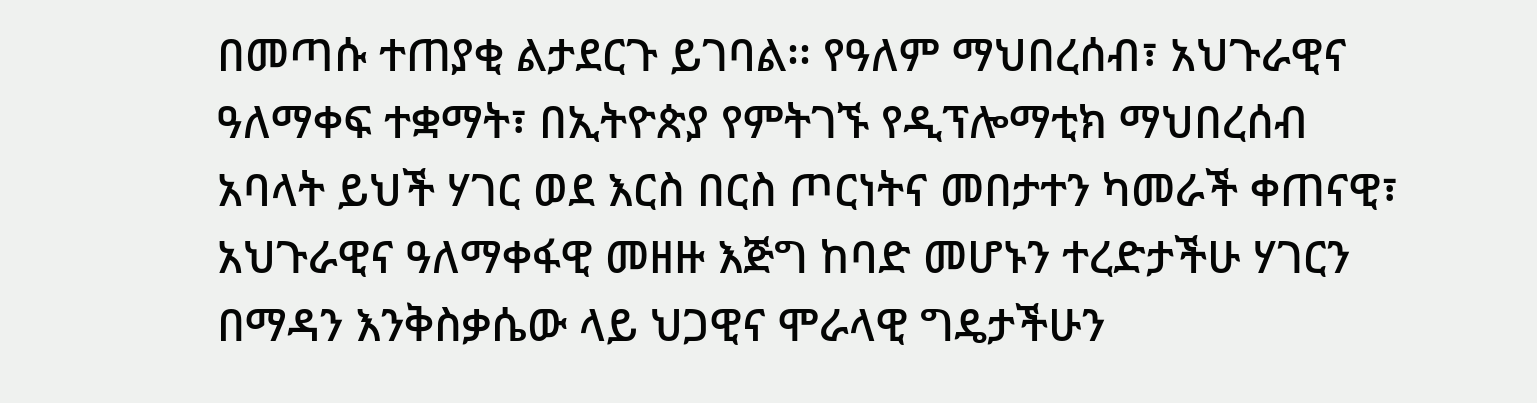በመጣሱ ተጠያቂ ልታደርጉ ይገባል፡፡ የዓለም ማህበረሰብ፣ አህጉራዊና ዓለማቀፍ ተቋማት፣ በኢትዮጵያ የምትገኙ የዲፕሎማቲክ ማህበረሰብ አባላት ይህች ሃገር ወደ እርስ በርስ ጦርነትና መበታተን ካመራች ቀጠናዊ፣ አህጉራዊና ዓለማቀፋዊ መዘዙ እጅግ ከባድ መሆኑን ተረድታችሁ ሃገርን በማዳን እንቅስቃሴው ላይ ህጋዊና ሞራላዊ ግዴታችሁን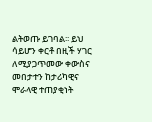ልትወጡ ይገባል፡፡ ይህ ሳይሆን ቀርቶ በዚች ሃገር ለሚያጋጥመው ቀውስና መበታተን ከታሪካዊና ሞራላዊ ተጠያቂነት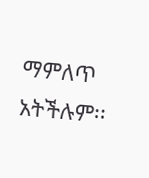ማምለጥ አትችሉም፡፡